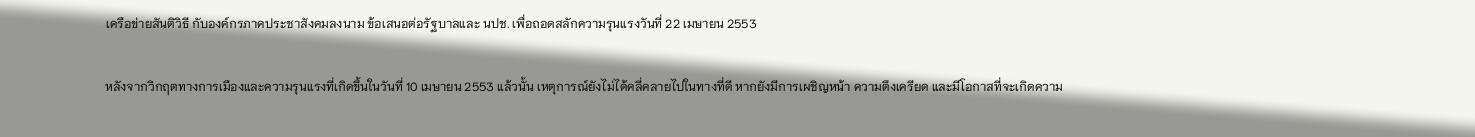เครือข่ายสันติวิธี กับองค์กรภาคประชาสังคมลงนาม ข้อเสนอต่อรัฐบาลและ นปช. เพื่อถอดสลักความรุนแรงวันที่ 22 เมษายน 2553

หลังจากวิกฤตทางการเมืองและความรุนแรงที่เกิดขึ้นในวันที่ 10 เมษายน 2553 แล้วนั้น เหตุการณ์ยังไม่ได้คลี่คลายไปในทางที่ดี หากยังมีการเผชิญหน้า ความตึงเครียด และมีโอกาสที่จะเกิดความ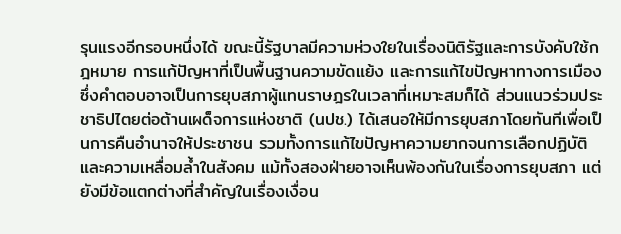รุนแรงอีกรอบหนึ่งได้ ขณะนี้รัฐบาลมีความห่วงใยในเรื่องนิติรัฐและการบังคับใช้กฎหมาย การแก้ปัญหาที่เป็นพื้นฐานความขัดแย้ง และการแก้ไขปัญหาทางการเมืองซึ่งคำตอบอาจเป็นการยุบสภาผู้แทนราษฎรในเวลาที่เหมาะสมก็ได้ ส่วนแนวร่วมประชาธิปไตยต่อต้านเผด็จการแห่งชาติ (นปช.) ได้เสนอให้มีการยุบสภาโดยทันทีเพื่อเป็นการคืนอำนาจให้ประชาชน รวมทั้งการแก้ไขปัญหาความยากจนการเลือกปฏิบัติ และความเหลื่อมล้ำในสังคม แม้ทั้งสองฝ่ายอาจเห็นพ้องกันในเรื่องการยุบสภา แต่ยังมีข้อแตกต่างที่สำคัญในเรื่องเงื่อน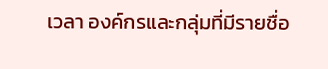เวลา องค์กรและกลุ่มที่มีรายชื่อ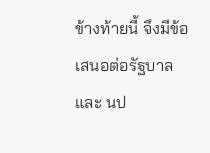ข้างท้ายนี้ จึงมีข้อเสนอต่อรัฐบาลและ นป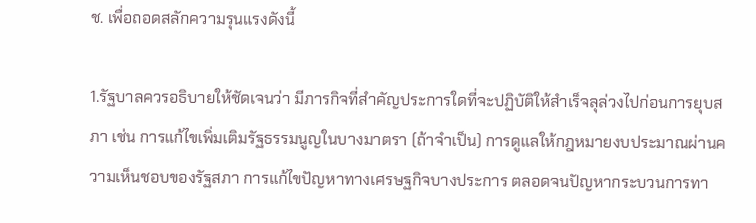ช. เพื่อถอดสลักความรุนแรงดังนี้

1.รัฐบาลควรอธิบายให้ชัดเจนว่า มีภารกิจที่สำคัญประการใดที่จะปฏิบัติให้สำเร็จลุล่วงไปก่อนการยุบสภา เช่น การแก้ไขเพิ่มเติมรัฐธรรมนูญในบางมาตรา (ถ้าจำเป็น) การดูแลให้กฎหมายงบประมาณผ่านความเห็นชอบของรัฐสภา การแก้ไขปัญหาทางเศรษฐกิจบางประการ ตลอดจนปัญหากระบวนการทา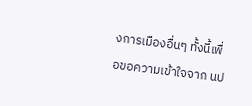งการเมืองอื่นๆ ทั้งนี้เพื่อขอความเข้าใจจาก นป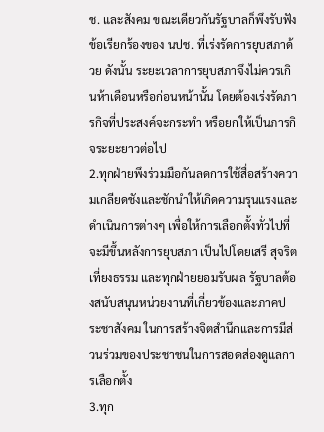ช. และสังคม ขณะเดียวกันรัฐบาลก็พึงรับฟังข้อเรียกร้องของ นปช. ที่เร่งรัดการยุบสภาด้วย ดังนั้น ระยะเวลาการยุบสภาจึงไม่ควรเกินห้าเดือนหรือก่อนหน้านั้น โดยต้องเร่งรัดภารกิจที่ประสงค์จะกระทำ หรือยกให้เป็นภารกิจระยะยาวต่อไป
2.ทุกฝ่ายพึงร่วมมือกันลดการใช้สื่อสร้างความเกลียดชังและชักนำให้เกิดความรุนแรงและดำเนินการต่างๆ เพื่อให้การเลือกตั้งทั่วไปที่จะมีขึ้นหลังการยุบสภา เป็นไปโดยเสรี สุจริต เที่ยงธรรม และทุกฝ่ายยอมรับผล รัฐบาลต้องสนับสนุนหน่วยงานที่เกี่ยวข้องและภาคประชาสังคม ในการสร้างจิตสำนึกและการมีส่วนร่วมของประชาชนในการสอดส่องดูแลการเลือกตั้ง
3.ทุก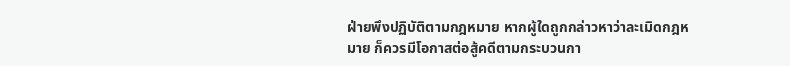ฝ่ายพึงปฏิบัติตามกฎหมาย หากผู้ใดถูกกล่าวหาว่าละเมิดกฎหมาย ก็ควรมีโอกาสต่อสู้คดีตามกระบวนกา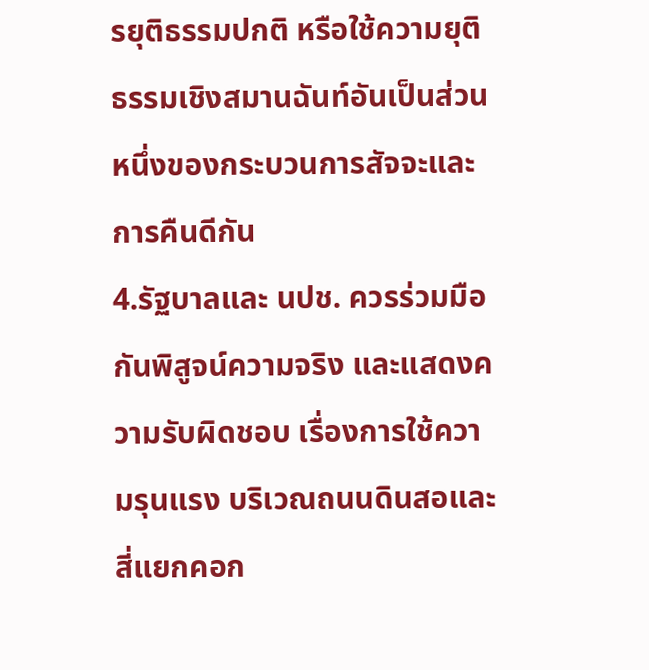รยุติธรรมปกติ หรือใช้ความยุติธรรมเชิงสมานฉันท์อันเป็นส่วนหนึ่งของกระบวนการสัจจะและการคืนดีกัน
4.รัฐบาลและ นปช. ควรร่วมมือกันพิสูจน์ความจริง และแสดงความรับผิดชอบ เรื่องการใช้ความรุนแรง บริเวณถนนดินสอและสี่แยกคอก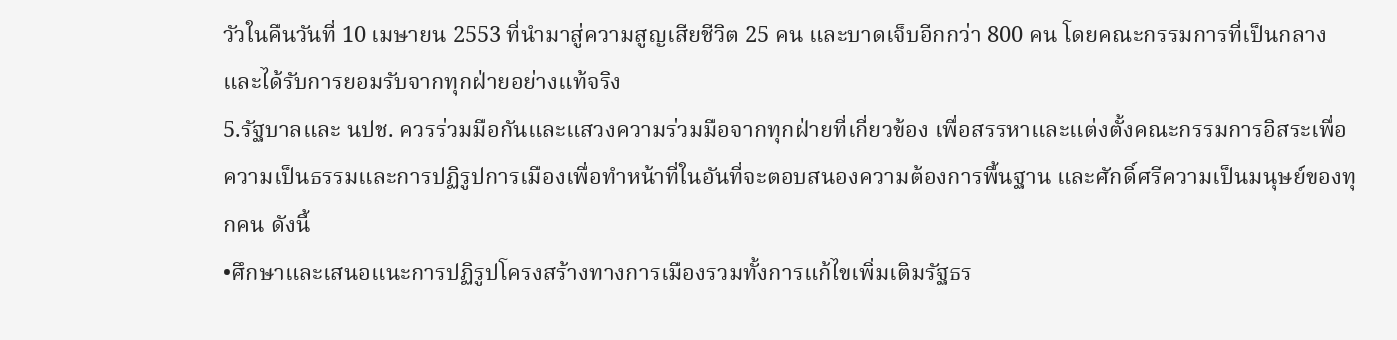วัวในคืนวันที่ 10 เมษายน 2553 ที่นำมาสู่ความสูญเสียชีวิต 25 คน และบาดเจ็บอีกกว่า 800 คน โดยคณะกรรมการที่เป็นกลางและได้รับการยอมรับจากทุกฝ่ายอย่างแท้จริง
5.รัฐบาลและ นปช. ควรร่วมมือกันและแสวงความร่วมมือจากทุกฝ่ายที่เกี่ยวข้อง เพื่อสรรหาและแต่งตั้งคณะกรรมการอิสระเพื่อความเป็นธรรมและการปฏิรูปการเมืองเพื่อทำหน้าที่ในอันที่จะตอบสนองความต้องการพื้นฐาน และศักดิ์ศรีความเป็นมนุษย์ของทุกคน ดังนี้
•ศึกษาและเสนอแนะการปฏิรูปโครงสร้างทางการเมืองรวมทั้งการแก้ไขเพิ่มเติมรัฐธร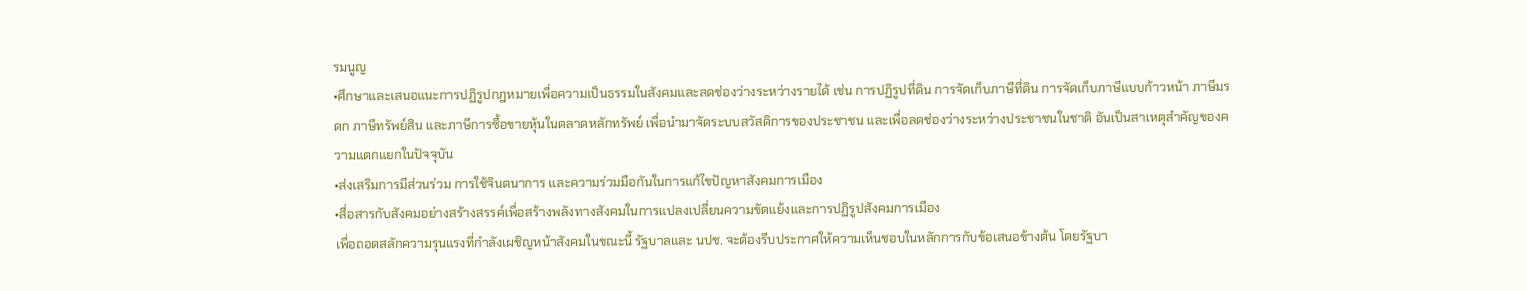รมนูญ
•ศึกษาและเสนอแนะการปฏิรูปกฎหมายเพื่อความเป็นธรรมในสังคมและลดช่องว่างระหว่างรายได้ เช่น การปฏิรูปที่ดิน การจัดเก็บภาษีที่ดิน การจัดเก็บภาษีแบบก้าวหน้า ภาษีมรดก ภาษีทรัพย์สิน และภาษีการซื้อขายหุ้นในตลาดหลักทรัพย์ เพื่อนำมาจัดระบบสวัสดิการของประชาชน และเพื่อลดช่องว่างระหว่างประชาชนในชาติ อันเป็นสาเหตุสำคัญของความแตกแยกในปัจจุบัน
•ส่งเสริมการมีส่วนร่วม การใช้จินตนาการ และความร่วมมือกันในการแก้ไขปัญหาสังคมการเมือง
•สื่อสารกับสังคมอย่างสร้างสรรค์เพื่อสร้างพลังทางสังคมในการแปลงเปลี่ยนความขัดแย้งและการปฏิรูปสังคมการเมือง
เพื่อถอดสลักความรุนแรงที่กำลังเผชิญหน้าสังคมในขณะนี้ รัฐบาลและ นปช. จะต้องรีบประกาศให้ความเห็นชอบในหลักการกับข้อเสนอข้างต้น โดยรัฐบา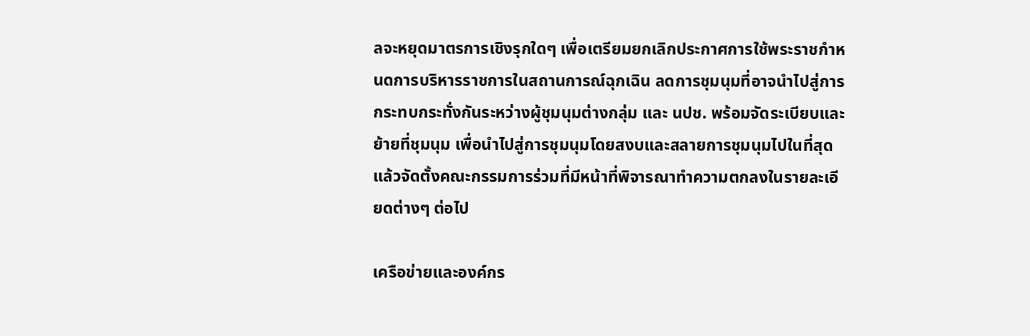ลจะหยุดมาตรการเชิงรุกใดๆ เพื่อเตรียมยกเลิกประกาศการใช้พระราชกำหนดการบริหารราชการในสถานการณ์ฉุกเฉิน ลดการชุมนุมที่อาจนำไปสู่การกระทบกระทั่งกันระหว่างผู้ชุมนุมต่างกลุ่ม และ นปช. พร้อมจัดระเบียบและย้ายที่ชุมนุม เพื่อนำไปสู่การชุมนุมโดยสงบและสลายการชุมนุมไปในที่สุด แล้วจัดตั้งคณะกรรมการร่วมที่มีหน้าที่พิจารณาทำความตกลงในรายละเอียดต่างๆ ต่อไป

เครือข่ายและองค์กร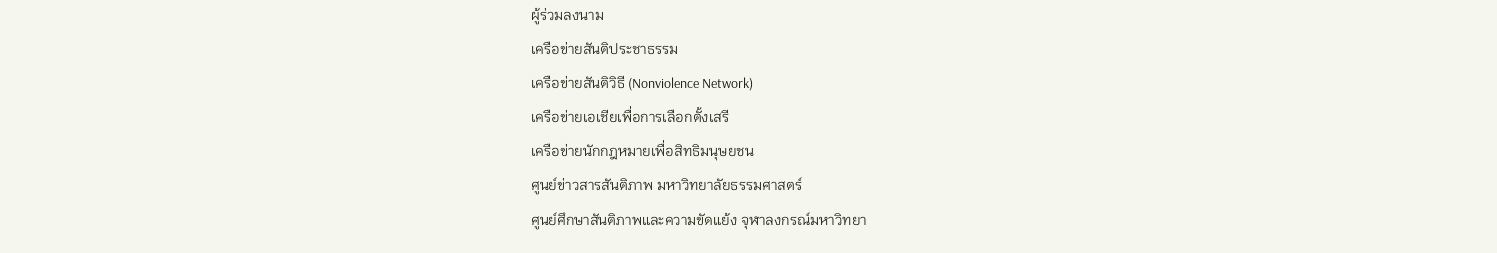ผู้ร่วมลงนาม
เครือข่ายสันติประชาธรรม
เครือข่ายสันติวิธี (Nonviolence Network)
เครือข่ายเอเชียเพื่อการเลือกตั้งเสรี
เครือข่ายนักกฎหมายเพื่อสิทธิมนุษยชน
ศูนย์ข่าวสารสันติภาพ มหาวิทยาลัยธรรมศาสตร์
ศูนย์ศึกษาสันติภาพและความขัดแย้ง จุฬาลงกรณ์มหาวิทยา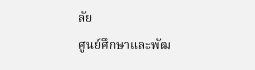ลัย
ศูนย์ศึกษาและพัฒ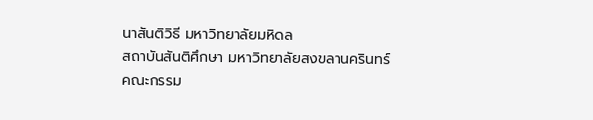นาสันติวิธี มหาวิทยาลัยมหิดล
สถาบันสันติศึกษา มหาวิทยาลัยสงขลานครินทร์
คณะกรรม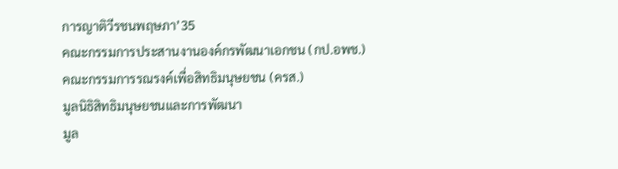การญาติวีรชนพฤษภา’35
คณะกรรมการประสานงานองค์กรพัฒนาเอกชน (กป.อพช.)
คณะกรรมการรณรงค์เพื่อสิทธิมนุษยชน (ครส.)
มูลนิธิสิทธิมนุษยชนและการพัฒนา
มูล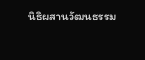นิธิผสานวัฒนธรรม